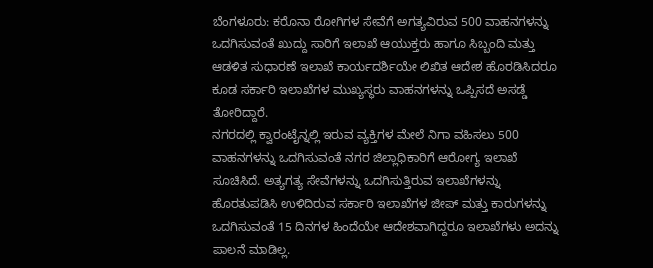ಬೆಂಗಳೂರು: ಕರೊನಾ ರೋಗಿಗಳ ಸೇವೆಗೆ ಅಗತ್ಯವಿರುವ 500 ವಾಹನಗಳನ್ನು ಒದಗಿಸುವಂತೆ ಖುದ್ದು ಸಾರಿಗೆ ಇಲಾಖೆ ಆಯುಕ್ತರು ಹಾಗೂ ಸಿಬ್ಬಂದಿ ಮತ್ತು ಆಡಳಿತ ಸುಧಾರಣೆ ಇಲಾಖೆ ಕಾರ್ಯದರ್ಶಿಯೇ ಲಿಖಿತ ಆದೇಶ ಹೊರಡಿಸಿದರೂ ಕೂಡ ಸರ್ಕಾರಿ ಇಲಾಖೆಗಳ ಮುಖ್ಯಸ್ಥರು ವಾಹನಗಳನ್ನು ಒಪ್ಪಿಸದೆ ಅಸಡ್ಡೆ ತೋರಿದ್ದಾರೆ.
ನಗರದಲ್ಲಿ ಕ್ವಾರಂಟೈನ್ನಲ್ಲಿ ಇರುವ ವ್ಯಕ್ತಿಗಳ ಮೇಲೆ ನಿಗಾ ವಹಿಸಲು 500 ವಾಹನಗಳನ್ನು ಒದಗಿಸುವಂತೆ ನಗರ ಜಿಲ್ಲಾಧಿಕಾರಿಗೆ ಆರೋಗ್ಯ ಇಲಾಖೆ ಸೂಚಿಸಿದೆ. ಅತ್ಯಗತ್ಯ ಸೇವೆಗಳನ್ನು ಒದಗಿಸುತ್ತಿರುವ ಇಲಾಖೆಗಳನ್ನು ಹೊರತುಪಡಿಸಿ ಉಳಿದಿರುವ ಸರ್ಕಾರಿ ಇಲಾಖೆಗಳ ಜೀಪ್ ಮತ್ತು ಕಾರುಗಳನ್ನು ಒದಗಿಸುವಂತೆ 15 ದಿನಗಳ ಹಿಂದೆಯೇ ಆದೇಶವಾಗಿದ್ದರೂ ಇಲಾಖೆಗಳು ಅದನ್ನು ಪಾಲನೆ ಮಾಡಿಲ್ಲ.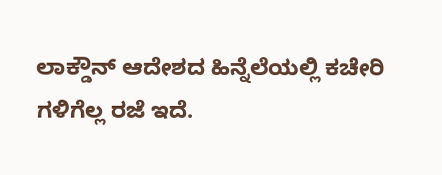ಲಾಕ್ಡೌನ್ ಆದೇಶದ ಹಿನ್ನೆಲೆಯಲ್ಲಿ ಕಚೇರಿ ಗಳಿಗೆಲ್ಲ ರಜೆ ಇದೆ.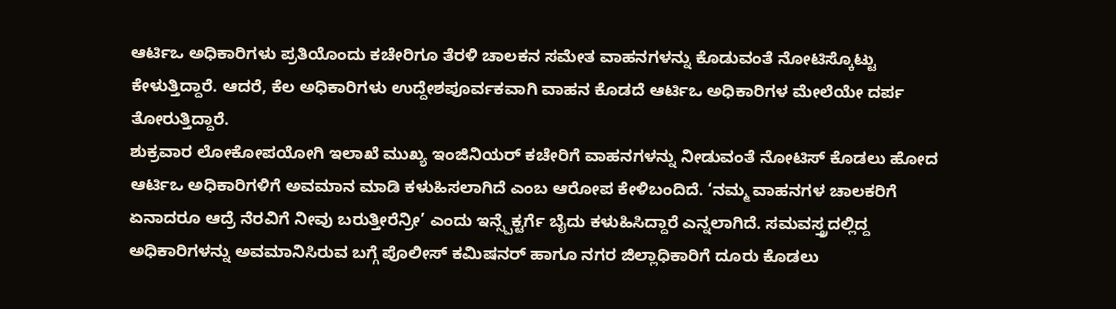ಆರ್ಟಿಒ ಅಧಿಕಾರಿಗಳು ಪ್ರತಿಯೊಂದು ಕಚೇರಿಗೂ ತೆರಳಿ ಚಾಲಕನ ಸಮೇತ ವಾಹನಗಳನ್ನು ಕೊಡುವಂತೆ ನೋಟಿಸ್ಕೊಟ್ಟು ಕೇಳುತ್ತಿದ್ದಾರೆ. ಆದರೆ, ಕೆಲ ಅಧಿಕಾರಿಗಳು ಉದ್ದೇಶಪೂರ್ವಕವಾಗಿ ವಾಹನ ಕೊಡದೆ ಆರ್ಟಿಒ ಅಧಿಕಾರಿಗಳ ಮೇಲೆಯೇ ದರ್ಪ ತೋರುತ್ತಿದ್ದಾರೆ.
ಶುಕ್ರವಾರ ಲೋಕೋಪಯೋಗಿ ಇಲಾಖೆ ಮುಖ್ಯ ಇಂಜಿನಿಯರ್ ಕಚೇರಿಗೆ ವಾಹನಗಳನ್ನು ನೀಡುವಂತೆ ನೋಟಿಸ್ ಕೊಡಲು ಹೋದ ಆರ್ಟಿಒ ಅಧಿಕಾರಿಗಳಿಗೆ ಅವಮಾನ ಮಾಡಿ ಕಳುಹಿಸಲಾಗಿದೆ ಎಂಬ ಆರೋಪ ಕೇಳಿಬಂದಿದೆ. ‘ನಮ್ಮ ವಾಹನಗಳ ಚಾಲಕರಿಗೆ ಏನಾದರೂ ಆದ್ರೆ ನೆರವಿಗೆ ನೀವು ಬರುತ್ತೀರೆನ್ರೀ’ ಎಂದು ಇನ್ಸ್ಪೆಕ್ಟರ್ಗೆ ಬೈದು ಕಳುಹಿಸಿದ್ದಾರೆ ಎನ್ನಲಾಗಿದೆ. ಸಮವಸ್ತ್ರದಲ್ಲಿದ್ದ ಅಧಿಕಾರಿಗಳನ್ನು ಅವಮಾನಿಸಿರುವ ಬಗ್ಗೆ ಪೊಲೀಸ್ ಕಮಿಷನರ್ ಹಾಗೂ ನಗರ ಜಿಲ್ಲಾಧಿಕಾರಿಗೆ ದೂರು ಕೊಡಲು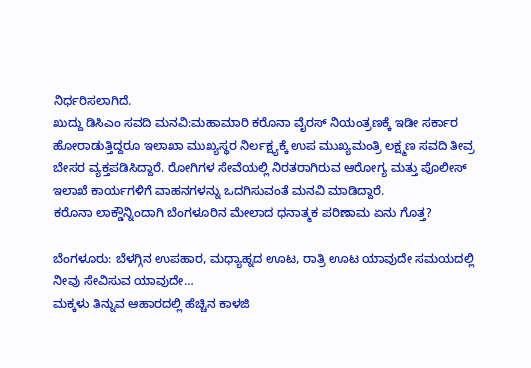ನಿರ್ಧರಿಸಲಾಗಿದೆ.
ಖುದ್ದು ಡಿಸಿಎಂ ಸವದಿ ಮನವಿ:ಮಹಾಮಾರಿ ಕರೊನಾ ವೈರಸ್ ನಿಯಂತ್ರಣಕ್ಕೆ ಇಡೀ ಸರ್ಕಾರ ಹೋರಾಡುತ್ತಿದ್ದರೂ ಇಲಾಖಾ ಮುಖ್ಯಸ್ಥರ ನಿರ್ಲಕ್ಷ್ಯಕ್ಕೆ ಉಪ ಮುಖ್ಯಮಂತ್ರಿ ಲಕ್ಷ್ಮಣ ಸವದಿ ತೀವ್ರ ಬೇಸರ ವ್ಯಕ್ತಪಡಿಸಿದ್ದಾರೆ. ರೋಗಿಗಳ ಸೇವೆಯಲ್ಲಿ ನಿರತರಾಗಿರುವ ಆರೋಗ್ಯ ಮತ್ತು ಪೊಲೀಸ್ ಇಲಾಖೆ ಕಾರ್ಯಗಳಿಗೆ ವಾಹನಗಳನ್ನು ಒದಗಿಸುವಂತೆ ಮನವಿ ಮಾಡಿದ್ದಾರೆ.
ಕರೊನಾ ಲಾಕ್ಡೌನ್ನಿಂದಾಗಿ ಬೆಂಗಳೂರಿನ ಮೇಲಾದ ಧನಾತ್ಮಕ ಪರಿಣಾಮ ಏನು ಗೊತ್ತ?

ಬೆಂಗಳೂರು: ಬೆಳಗ್ಗಿನ ಉಪಹಾರ, ಮಧ್ಯಾಹ್ನದ ಊಟ, ರಾತ್ರಿ ಊಟ ಯಾವುದೇ ಸಮಯದಲ್ಲಿ ನೀವು ಸೇವಿಸುವ ಯಾವುದೇ…
ಮಕ್ಕಳು ತಿನ್ನುವ ಆಹಾರದಲ್ಲಿ ಹೆಚ್ಚಿನ ಕಾಳಜಿ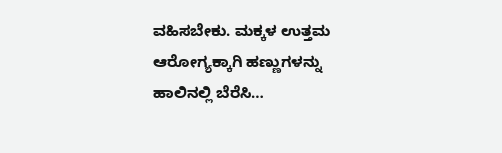ವಹಿಸಬೇಕು. ಮಕ್ಕಳ ಉತ್ತಮ ಆರೋಗ್ಯಕ್ಕಾಗಿ ಹಣ್ಣುಗಳನ್ನು ಹಾಲಿನಲ್ಲಿ ಬೆರೆಸಿ…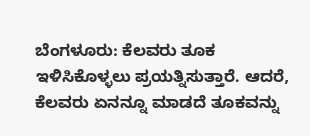ಬೆಂಗಳೂರು: ಕೆಲವರು ತೂಕ ಇಳಿಸಿಕೊಳ್ಳಲು ಪ್ರಯತ್ನಿಸುತ್ತಾರೆ. ಆದರೆ, ಕೆಲವರು ಏನನ್ನೂ ಮಾಡದೆ ತೂಕವನ್ನು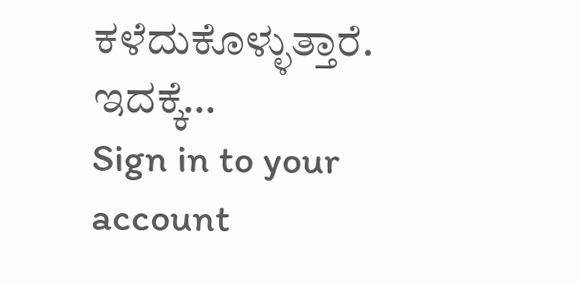ಕಳೆದುಕೊಳ್ಳುತ್ತಾರೆ. ಇದಕ್ಕೆ…
Sign in to your account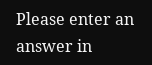Please enter an answer in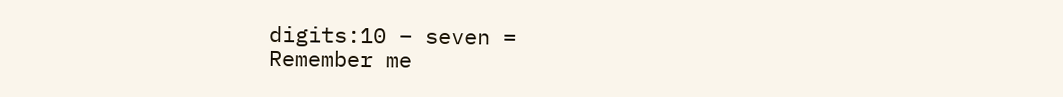digits:10 − seven =
Remember me